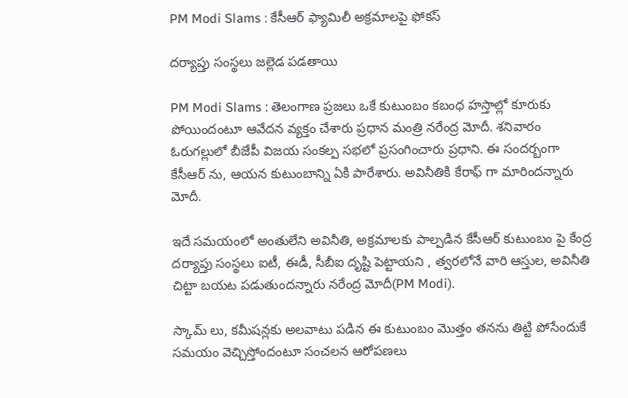PM Modi Slams : కేసీఆర్ ఫ్యామిలీ అక్ర‌మాల‌పై ఫోక‌స్

ద‌ర్యాప్తు సంస్థ‌లు జ‌ల్లెడ ప‌డ‌తాయి

PM Modi Slams : తెలంగాణ ప్ర‌జ‌లు ఒకే కుటుంబం క‌బంధ హ‌స్తాల్లో కూరుకు పోయిందంటూ ఆవేద‌న వ్య‌క్తం చేశారు ప్ర‌ధాన మంత్రి న‌రేంద్ర మోదీ. శ‌నివారం ఓరుగ‌ల్లులో బీజేపీ విజ‌య సంకల్ప స‌భ‌లో ప్ర‌సంగించారు ప్ర‌ధాని. ఈ సంద‌ర్బంగా కేసీఆర్ ను, ఆయ‌న కుటుంబాన్ని ఏకి పారేశారు. అవినీతికి కేరాఫ్ గా మారింద‌న్నారు మోదీ.

ఇదే స‌మ‌యంలో అంతులేని అవినీతి, అక్ర‌మాల‌కు పాల్ప‌డిన కేసీఆర్ కుటుంబం పై కేంద్ర ద‌ర్యాప్తు సంస్థ‌లు ఐటీ, ఈడీ, సీబీఐ దృష్టి పెట్టాయ‌ని , త్వ‌ర‌లోనే వారి ఆస్తుల‌, అవినీతి చిట్టా బ‌య‌ట ప‌డుతుంద‌న్నారు న‌రేంద్ర మోదీ(PM Modi).

స్కామ్ లు, క‌మీష‌న్ల‌కు అల‌వాటు ప‌డిన ఈ కుటుంబం మొత్తం త‌న‌ను తిట్టి పోసేందుకే స‌మ‌యం వెచ్చిస్తోందంటూ సంచ‌ల‌న ఆరోప‌ణ‌లు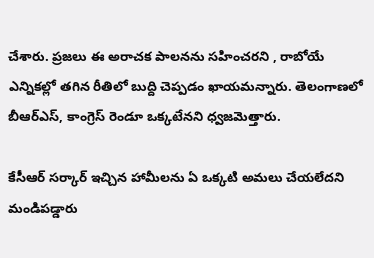చేశారు. ప్ర‌జ‌లు ఈ అరాచ‌క పాల‌న‌ను స‌హించ‌ర‌ని , రాబోయే ఎన్నిక‌ల్లో త‌గిన రీతిలో బుద్ది చెప్ప‌డం ఖాయ‌మ‌న్నారు. తెలంగాణ‌లో బీఆర్ఎస్, కాంగ్రెస్ రెండూ ఒక్క‌టేన‌ని ధ్వ‌జ‌మెత్తారు.

కేసీఆర్ స‌ర్కార్ ఇచ్చిన హామీల‌ను ఏ ఒక్క‌టి అమ‌లు చేయ‌లేద‌ని మండిప‌డ్డారు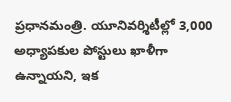ప్ర‌ధాన‌మంత్రి. యూనివ‌ర్శిటీల్లో 3,000 అధ్యాపకుల పోస్టులు ఖాళీగా ఉన్నాయ‌ని, ఇక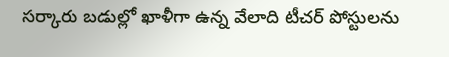స‌ర్కారు బ‌డుల్లో ఖాళీగా ఉన్న వేలాది టీచ‌ర్ పోస్టుల‌ను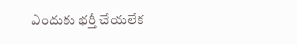ఎందుకు భ‌ర్తీ చేయ‌లేక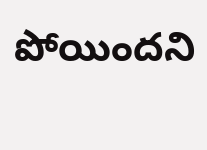పోయింద‌ని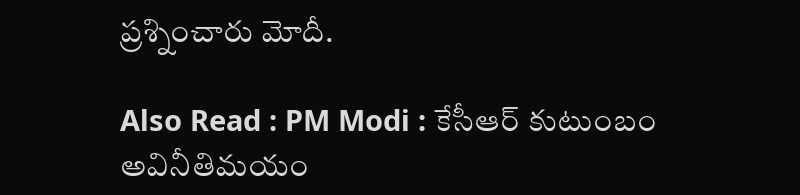ప్ర‌శ్నించారు మోదీ.

Also Read : PM Modi : కేసీఆర్ కుటుంబం అవినీతిమ‌యం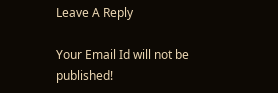Leave A Reply

Your Email Id will not be published!